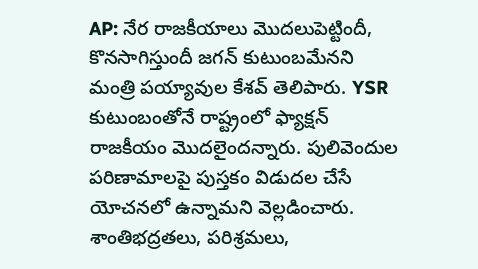AP: నేర రాజకీయాలు మొదలుపెట్టిందీ, కొనసాగిస్తుందీ జగన్ కుటుంబమేనని మంత్రి పయ్యావుల కేశవ్ తెలిపారు. YSR కుటుంబంతోనే రాష్ట్రంలో ఫ్యాక్షన్ రాజకీయం మొదలైందన్నారు. పులివెందుల పరిణామాలపై పుస్తకం విడుదల చేసే యోచనలో ఉన్నామని వెల్లడించారు. శాంతిభద్రతలు, పరిశ్రమలు,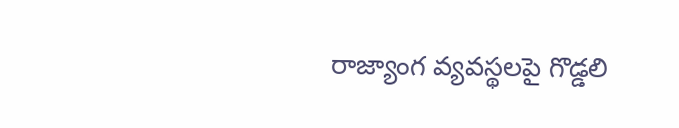రాజ్యాంగ వ్యవస్థలపై గొడ్డలి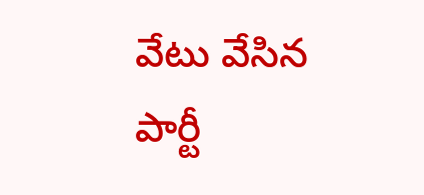వేటు వేసిన పార్టీ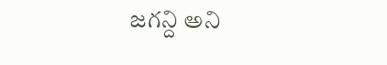జగన్ది అని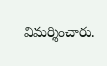విమర్శించారు.